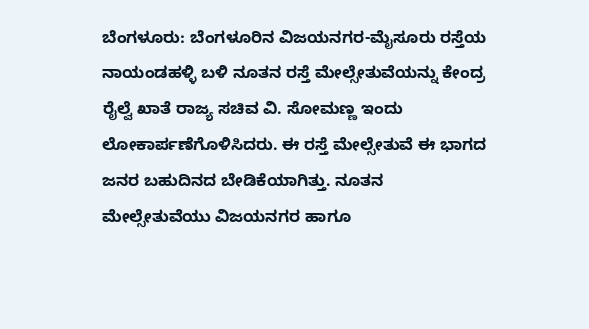ಬೆಂಗಳೂರು: ಬೆಂಗಳೂರಿನ ವಿಜಯನಗರ-ಮೈಸೂರು ರಸ್ತೆಯ ನಾಯಂಡಹಳ್ಳಿ ಬಳಿ ನೂತನ ರಸ್ತೆ ಮೇಲ್ಸೇತುವೆಯನ್ನು ಕೇಂದ್ರ ರೈಲ್ವೆ ಖಾತೆ ರಾಜ್ಯ ಸಚಿವ ವಿ. ಸೋಮಣ್ಣ ಇಂದು ಲೋಕಾರ್ಪಣೆಗೊಳಿಸಿದರು. ಈ ರಸ್ತೆ ಮೇಲ್ಸೇತುವೆ ಈ ಭಾಗದ ಜನರ ಬಹುದಿನದ ಬೇಡಿಕೆಯಾಗಿತ್ತು. ನೂತನ ಮೇಲ್ಸೇತುವೆಯು ವಿಜಯನಗರ ಹಾಗೂ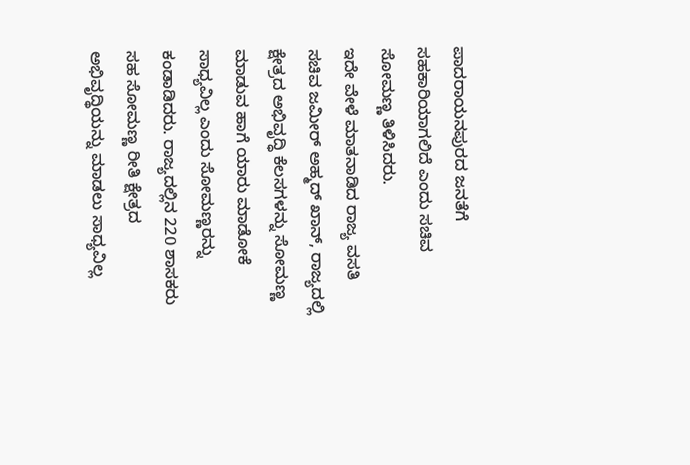ಪಾದರಾಯನಪುರದ ಜನತೆಗೆ ಸಹಕಾರಿಯಾಗಲಿದೆ ಎಂದು ಸಚಿವ ಸೋಮಣ್ಣ ತಿಳಿಸಿದರು.
ಇದೇ ವೇಳೆ ಮಾತನಾಡಿದ ರಾಜ್ಯ ವಸತಿ ಸಚಿವ ಜಮೀರ್ ಅಹ್ಮದ್ ಖಾನ್, ರಾಜ್ಯದಲ್ಲಿ ಕ್ಷೇತ್ರದ ಅಭಿವೃದ್ಧಿ ಕೆಲಸಗಳನ್ನು ಸೋಮಣ್ಣ ಮಾಡುವ ಹಾಗೆ ಯಾರು ಮಾಡೋಕೆ ಸಾಧ್ಯವಿಲ್ಲ ಎಂದು ಸೋಮಣ್ಣರನ್ನು ಕಂಡಾಡಿದರು. ರಾಜ್ಯದಲ್ಲಿನ 220 ಶಾಸಕರು ಸಹ ಸೋಮಣ್ಣ ರೀತಿ ಕ್ಷೇತ್ರದ ಅಭಿವೃದ್ಥಿಯನ್ನು ಮಾಡಲು ಸಾಧ್ಯವಿಲ್ಲ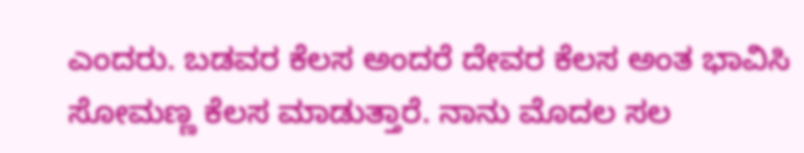ಎಂದರು. ಬಡವರ ಕೆಲಸ ಅಂದರೆ ದೇವರ ಕೆಲಸ ಅಂತ ಭಾವಿಸಿ ಸೋಮಣ್ಣ ಕೆಲಸ ಮಾಡುತ್ತಾರೆ. ನಾನು ಮೊದಲ ಸಲ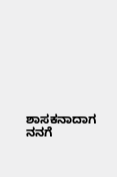ಶಾಸಕನಾದಾಗ ನನಗೆ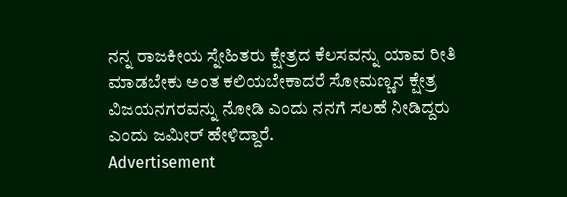ನನ್ನ ರಾಜಕೀಯ ಸ್ನೇಹಿತರು ಕ್ಷೇತ್ರದ ಕೆಲಸವನ್ನು ಯಾವ ರೀತಿ ಮಾಡಬೇಕು ಅಂತ ಕಲಿಯಬೇಕಾದರೆ ಸೋಮಣ್ಣನ ಕ್ಷೇತ್ರ ವಿಜಯನಗರವನ್ನು ನೋಡಿ ಎಂದು ನನಗೆ ಸಲಹೆ ನೀಡಿದ್ದರು ಎಂದು ಜಮೀರ್ ಹೇಳಿದ್ದಾರೆ.
Advertisement